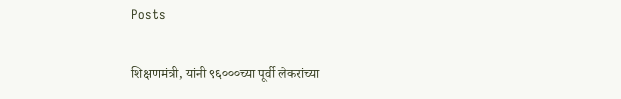Posts

शिक्षणमंत्री, यांनी ९६०००च्या पूर्वी लेकरांच्या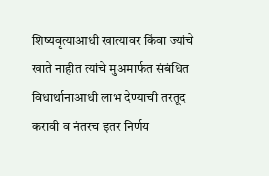शिष्यवृत्याआधी खात्यावर किंवा ज्यांचे खाते नाहीत त्यांचे मुअमार्फत संबंधित विधार्थानाआधी लाभ देण्याची तरतूद करावी व नंतरच इतर निर्णय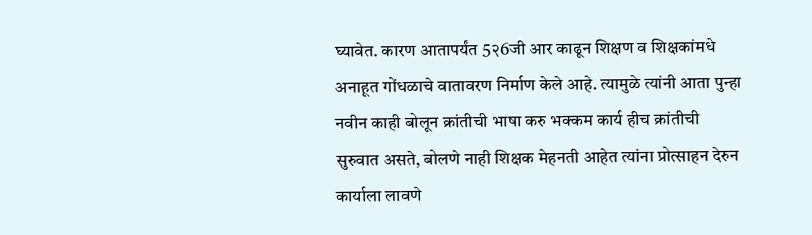घ्यावेत. कारण आतापर्यंत 5२6जी आर काढून शिक्षण व शिक्षकांमधे अनाहूत गोंधळाचे वातावरण निर्माण केले आहे. त्यामुळे त्यांनी आता पुन्हा नवीन काही बोलून क्रांतीची भाषा करु भक्कम कार्य हीच क्रांतीची सुरुवात असते, बोलणे नाही शिक्षक मेहनती आहेत त्यांना प्रोत्साहन देरुन कार्याला लावणे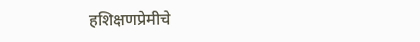हशिक्षणप्रेमीचे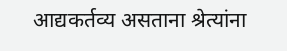आद्यकर्तव्य असताना श्रेत्यांना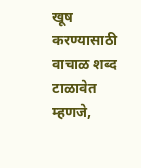खूष करण्यासाठी वाचाळ शब्द टाळावेत म्हणजे,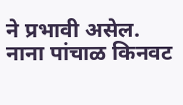ने प्रभावी असेल. नाना पांचाळ किनवट